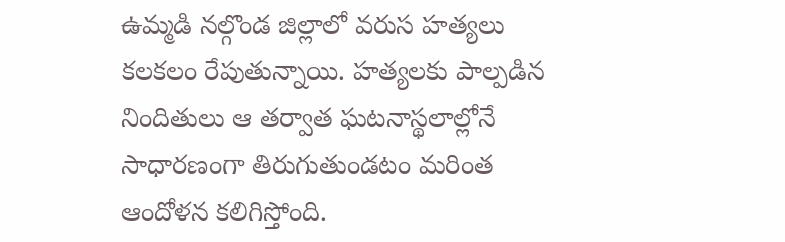ఉమ్మడి నల్గొండ జిల్లాలో వరుస హత్యలు కలకలం రేపుతున్నాయి. హత్యలకు పాల్పడిన నిందితులు ఆ తర్వాత ఘటనాస్థలాల్లోనే సాధారణంగా తిరుగుతుండటం మరింత ఆందోళన కలిగిస్తోంది.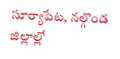సూర్యాపేట, నల్గొండ జిల్లాల్లో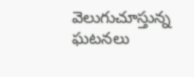వెలుగుచూస్తున్న ఘటనలు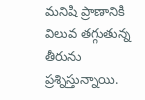మనిషి ప్రాణానికి విలువ తగ్గుతున్న తీరును ప్రశ్నిస్తున్నాయి.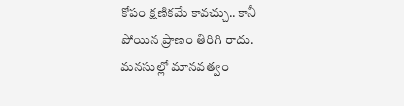కోపం క్షణికమే కావచ్చు.. కానీ పోయిన ప్రాణం తిరిగి రాదు. మనసుల్లో మానవత్వం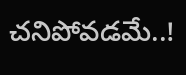చనిపోవడమే..!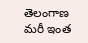తెలంగాణ
మరీ ఇంత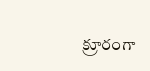క్రూరంగా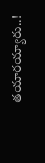తయారయ్యారు..!